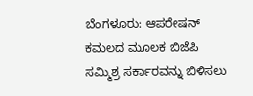ಬೆಂಗಳೂರು: ಆಪರೇಷನ್ ಕಮಲದ ಮೂಲಕ ಬಿಜೆಪಿ ಸಮ್ಮಿಶ್ರ ಸರ್ಕಾರವನ್ನು ಬಿಳಿಸಲು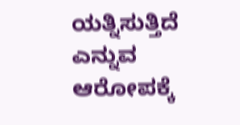ಯತ್ನಿಸುತ್ತಿದೆ ಎನ್ನುವ ಆರೋಪಕ್ಕೆ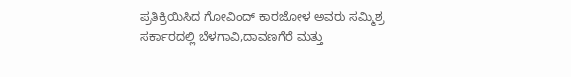ಪ್ರತಿಕ್ರಿಯಿಸಿದ ಗೋವಿಂದ್ ಕಾರಜೋಳ ಅವರು ಸಮ್ಮಿಶ್ರ ಸರ್ಕಾರದಲ್ಲಿ ಬೆಳಗಾವಿ,ದಾವಣಗೆರೆ ಮತ್ತು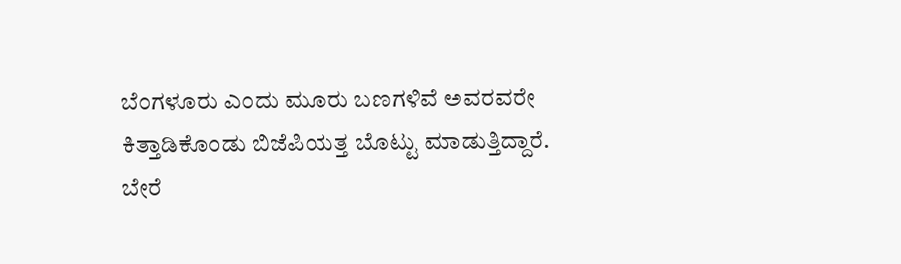ಬೆಂಗಳೂರು ಎಂದು ಮೂರು ಬಣಗಳಿವೆ ಅವರವರೇ ಕಿತ್ತಾಡಿಕೊಂಡು ಬಿಜೆಪಿಯತ್ತ ಬೊಟ್ಟು ಮಾಡುತ್ತಿದ್ದಾರೆ. ಬೇರೆ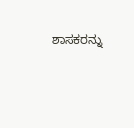ಶಾಸಕರನ್ನು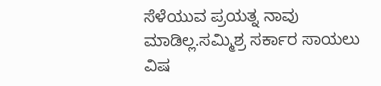ಸೆಳೆಯುವ ಪ್ರಯತ್ನ ನಾವು ಮಾಡಿಲ್ಲ.ಸಮ್ಮಿಶ್ರ ಸರ್ಕಾರ ಸಾಯಲು ವಿಷ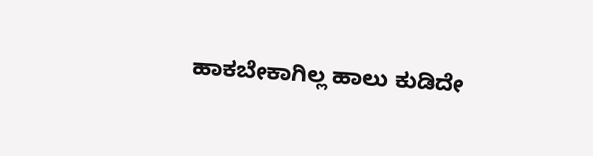ಹಾಕಬೇಕಾಗಿಲ್ಲ ಹಾಲು ಕುಡಿದೇ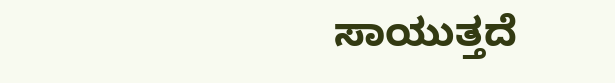ಸಾಯುತ್ತದೆ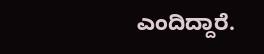ಎಂದಿದ್ದಾರೆ.